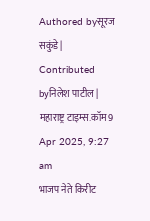Authored byसूरज सकुंडे | Contributed byनिलेश पाटील | महाराष्ट्र टाइम्स.कॉम9 Apr 2025, 9:27 am
भाजप नेते किरीट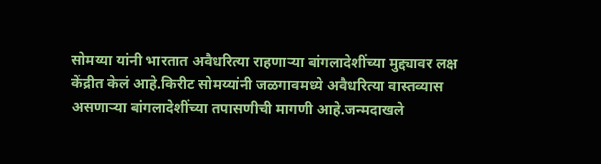सोमय्या यांनी भारतात अवैधरित्या राहणाऱ्या बांगलादेशींच्या मुद्द्यावर लक्ष केंद्रीत केलं आहे.किरीट सोमय्यांनी जळगावमध्ये अवैधरित्या वास्तव्यास असणाऱ्या बांगलादेशींच्या तपासणीची मागणी आहे.जन्मदाखले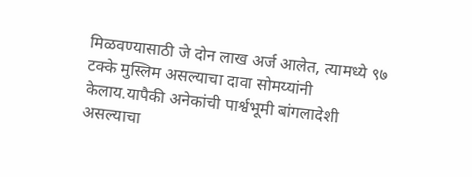मिळवण्यासाठी जे दोन लाख अर्ज आलेत, त्यामध्ये ९७ टक्के मुस्लिम असल्याचा दावा सोमय्यांनी केलाय.यापैकी अनेकांची पार्श्वभूमी बांगलादेशी असल्याचा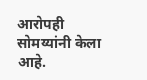आरोपही सोमय्यांनी केला आहे.